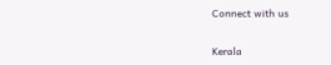Connect with us

Kerala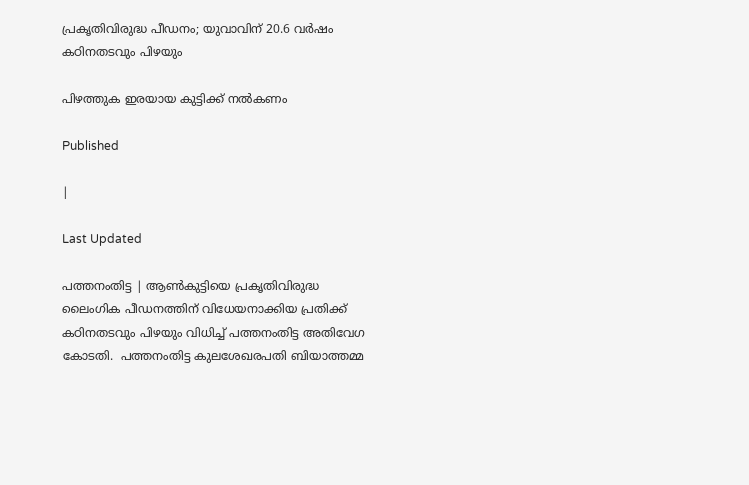പ്രകൃതിവിരുദ്ധ പീഡനം; യുവാവിന് 20.6 വര്‍ഷം കഠിനതടവും പിഴയും

പിഴത്തുക ഇരയായ കുട്ടിക്ക് നല്‍കണം

Published

|

Last Updated

പത്തനംതിട്ട | ആണ്‍കുട്ടിയെ പ്രകൃതിവിരുദ്ധ ലൈംഗിക പീഡനത്തിന് വിധേയനാക്കിയ പ്രതിക്ക് കഠിനതടവും പിഴയും വിധിച്ച് പത്തനംതിട്ട അതിവേഗ കോടതി.  പത്തനംതിട്ട കുലശേഖരപതി ബിയാത്തമ്മ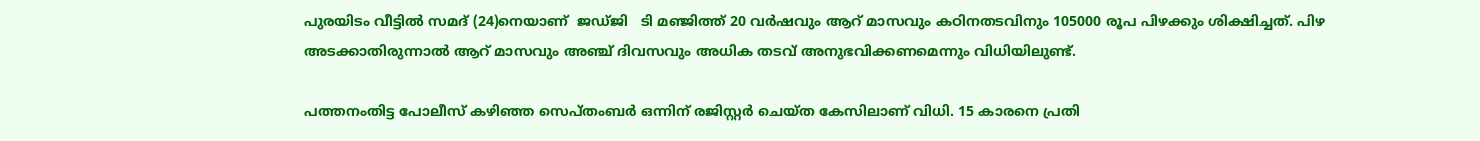പുരയിടം വീട്ടില്‍ സമദ് (24)നെയാണ്  ജഡ്ജി   ടി മഞ്ജിത്ത് 20 വര്‍ഷവും ആറ് മാസവും കഠിനതടവിനും 105000 രൂപ പിഴക്കും ശിക്ഷിച്ചത്. പിഴ അടക്കാതിരുന്നാല്‍ ആറ് മാസവും അഞ്ച് ദിവസവും അധിക തടവ് അനുഭവിക്കണമെന്നും വിധിയിലുണ്ട്.

പത്തനംതിട്ട പോലീസ് കഴിഞ്ഞ സെപ്തംബര്‍ ഒന്നിന് രജിസ്റ്റര്‍ ചെയ്ത കേസിലാണ് വിധി. 15 കാരനെ പ്രതി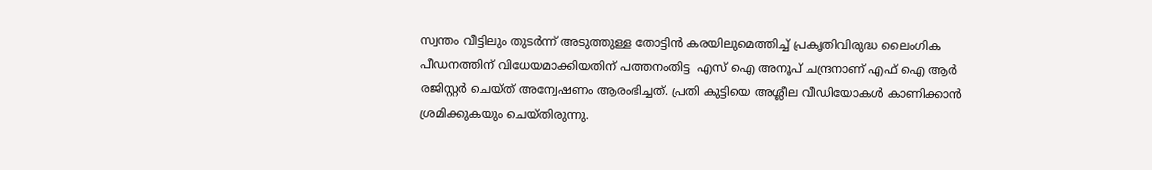സ്വന്തം വീട്ടിലും തുടര്‍ന്ന് അടുത്തുള്ള തോട്ടിൻ കരയിലുമെത്തിച്ച് പ്രകൃതിവിരുദ്ധ ലൈംഗിക പീഡനത്തിന് വിധേയമാക്കിയതിന് പത്തനംതിട്ട  എസ് ഐ അനൂപ് ചന്ദ്രനാണ് എഫ്‌ ഐ ആര്‍ രജിസ്റ്റര്‍ ചെയ്ത് അന്വേഷണം ആരംഭിച്ചത്. പ്രതി കുട്ടിയെ അശ്ലീല വീഡിയോകള്‍ കാണിക്കാന്‍ ശ്രമിക്കുകയും ചെയ്തിരുന്നു.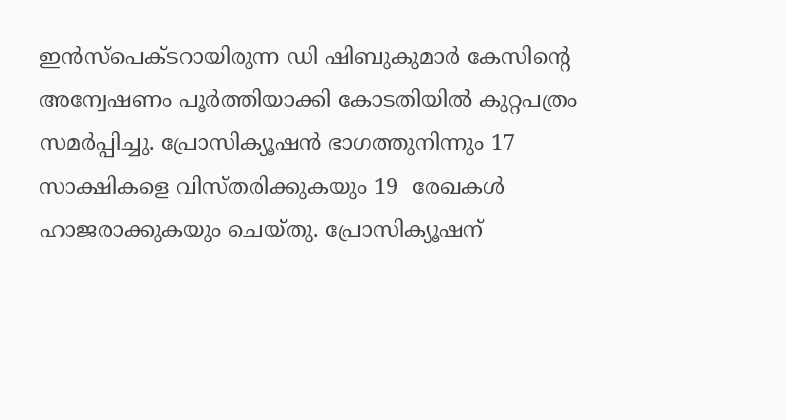ഇന്‍സ്‌പെക്ടറായിരുന്ന ഡി ഷിബുകുമാര്‍ കേസിൻ്റെ അന്വേഷണം പൂര്‍ത്തിയാക്കി കോടതിയില്‍ കുറ്റപത്രം സമര്‍പ്പിച്ചു. പ്രോസിക്യൂഷന്‍ ഭാഗത്തുനിന്നും 17 സാക്ഷികളെ വിസ്തരിക്കുകയും 19  രേഖകള്‍ ഹാജരാക്കുകയും ചെയ്തു. പ്രോസിക്യൂഷന്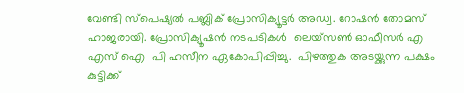വേണ്ടി സ്‌പെഷ്യല്‍ പബ്ലിക് പ്രോസിക്യൂട്ടര്‍ അഡ്വ. റോഷന്‍ തോമസ് ഹാജരായി. പ്രോസിക്യൂഷന്‍ നടപടികള്‍  ലെയ്‌സണ്‍ ഓഫീസര്‍ എ എസ് ഐ  പി ഹസീന ഏകോപിപ്പിച്ചു.  പിഴത്തുക അടയ്ക്കുന്ന പക്ഷം കുട്ടിക്ക്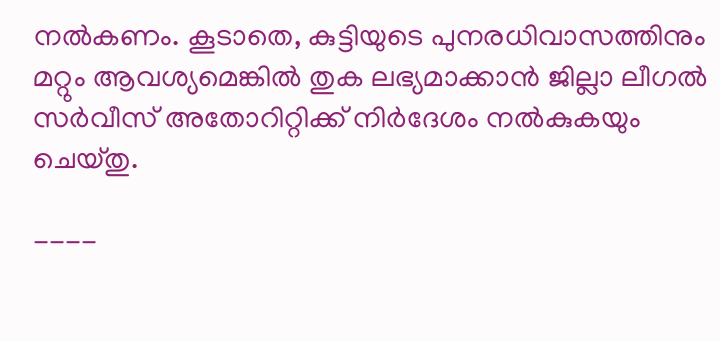നല്‍കണം. കൂടാതെ, കുട്ടിയുടെ പുനരധിവാസത്തിനും മറ്റും ആവശ്യമെങ്കില്‍ തുക ലഭ്യമാക്കാന്‍ ജില്ലാ ലീഗല്‍ സര്‍വീസ് അതോറിറ്റിക്ക് നിര്‍ദേശം നല്‍കുകയും ചെയ്തു.

----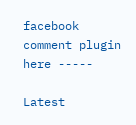facebook comment plugin here -----

Latest